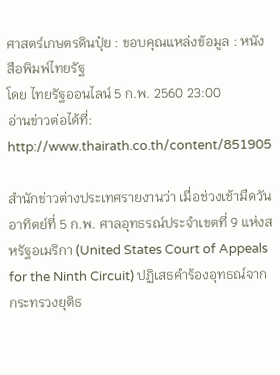ศาสตร์เกษตรดินปุ๋ย : ขอบคุณแหล่งข้อมูล : หนังสือพิมพ์ไทยรัฐ
โดย ไทยรัฐออนไลน์ 5 ก.พ. 2560 23:00
อ่านข่าวต่อได้ที่: http://www.thairath.co.th/content/851905

สำนักข่าวต่างประเทศรายงานว่า เมื่อช่วงเช้ามืดวันอาทิตย์ที่ 5 ก.พ. ศาลอุทธรณ์ประจำเขตที่ 9 แห่งสหรัฐอเมริกา (United States Court of Appeals for the Ninth Circuit) ปฏิเสธคำร้องอุทธณ์จากกระทรวงยุติธ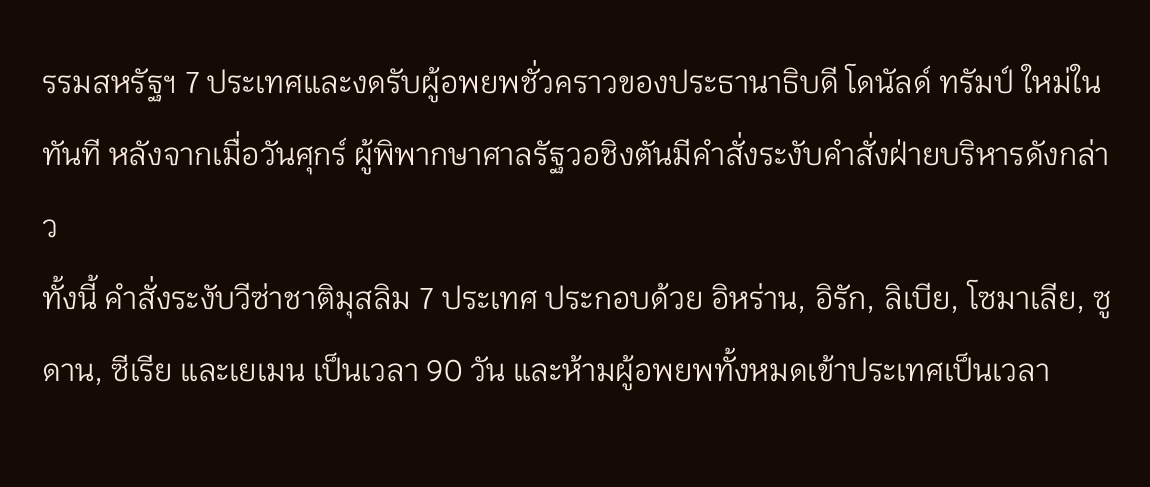รรมสหรัฐฯ 7 ประเทศและงดรับผู้อพยพชั่วคราวของประธานาธิบดี โดนัลด์ ทรัมป์ ใหม่ในทันที หลังจากเมื่อวันศุกร์ ผู้พิพากษาศาลรัฐวอชิงตันมีคำสั่งระงับคำสั่งฝ่ายบริหารดังกล่าว
ทั้งนี้ คำสั่งระงับวีซ่าชาติมุสลิม 7 ประเทศ ประกอบด้วย อิหร่าน, อิรัก, ลิเบีย, โซมาเลีย, ซูดาน, ซีเรีย และเยเมน เป็นเวลา 90 วัน และห้ามผู้อพยพทั้งหมดเข้าประเทศเป็นเวลา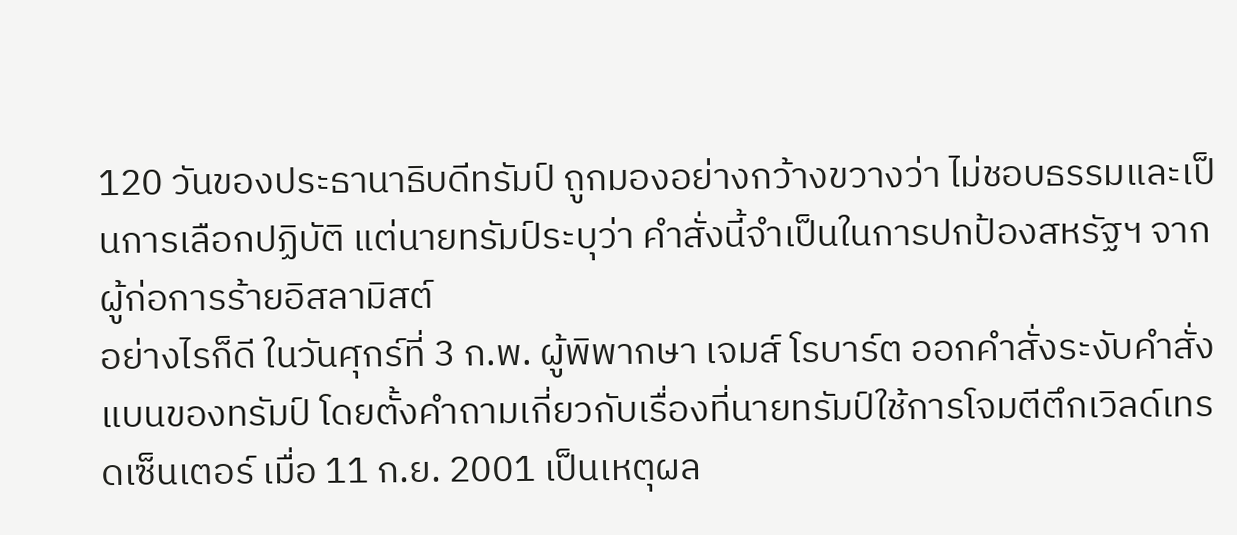120 วันของประธานาธิบดีทรัมป์ ถูกมองอย่างกว้างขวางว่า ไม่ชอบธรรมและเป็นการเลือกปฏิบัติ แต่นายทรัมป์ระบุว่า คำสั่งนี้จำเป็นในการปกป้องสหรัฐฯ จากผู้ก่อการร้ายอิสลามิสต์
อย่างไรก็ดี ในวันศุกร์ที่ 3 ก.พ. ผู้พิพากษา เจมส์ โรบาร์ต ออกคำสั่งระงับคำสั่งแบนของทรัมป์ โดยตั้งคำถามเกี่ยวกับเรื่องที่นายทรัมป์ใช้การโจมตีตึกเวิลด์เทรดเซ็นเตอร์ เมื่อ 11 ก.ย. 2001 เป็นเหตุผล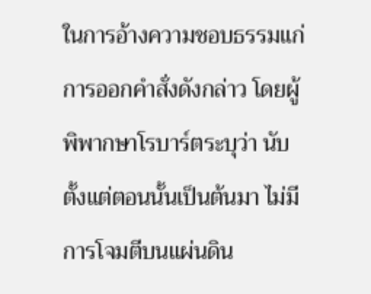ในการอ้างความชอบธรรมแก่การออกคำสั่งดังกล่าว โดยผู้พิพากษาโรบาร์ตระบุว่า นับตั้งแต่ตอนนั้นเป็นต้นมา ไม่มีการโจมตีบนแผ่นดิน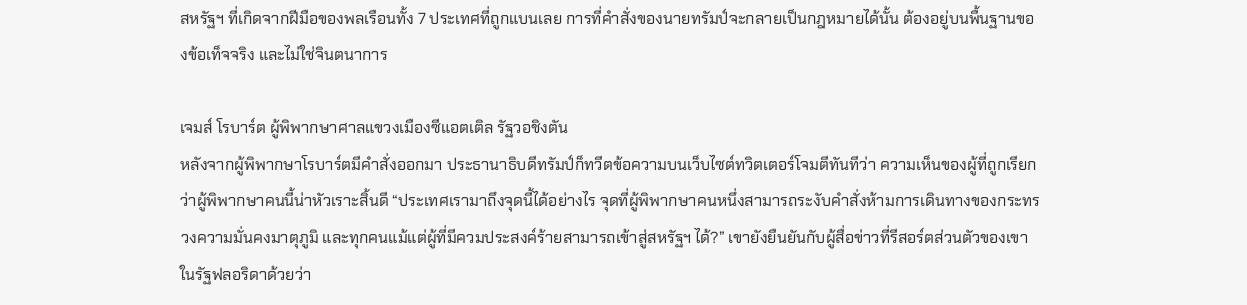สหรัฐฯ ที่เกิดจากฝีมือของพลเรือนทั้ง 7 ประเทศที่ถูกแบนเลย การที่คำสั่งของนายทรัมป์จะกลายเป็นกฎหมายได้นั้น ต้องอยู่บนพื้นฐานของข้อเท็จจริง และไม่ใช่จินตนาการ

เจมส์ โรบาร์ต ผู้พิพากษาศาลแขวงเมืองซีแอตเติล รัฐวอชิงตัน
หลังจากผู้พิพากษาโรบาร์ตมีคำสั่งออกมา ประธานาธิบดีทรัมป์ก็ทวีตข้อความบนเว็บไซต์ทวิตเตอร์โจมตีทันทีว่า ความเห็นของผู้ที่ถูกเรียกว่าผู้พิพากษาคนนี้น่าหัวเราะสิ้นดี “ประเทศเรามาถึงจุดนี้ได้อย่างไร จุดที่ผู้พิพากษาคนหนึ่งสามารถระงับคำสั่งห้ามการเดินทางของกระทรวงความมั่นคงมาตุภูมิ และทุกคนแม้แต่ผู้ที่มีควมประสงค์ร้ายสามารถเข้าสู่สหรัฐฯ ได้?” เขายังยืนยันกับผู้สื่อข่าวที่รีสอร์ตส่วนตัวของเขาในรัฐฟลอริดาด้วยว่า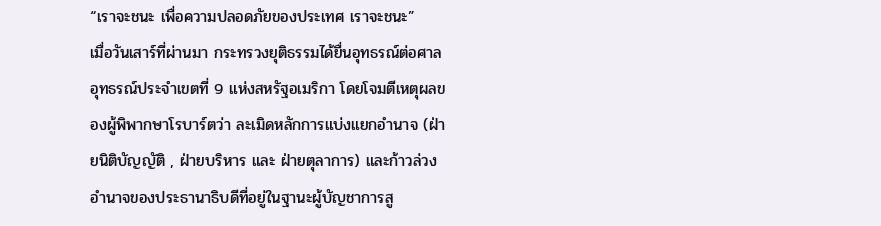“เราจะชนะ เพื่อความปลอดภัยของประเทศ เราจะชนะ”
เมื่อวันเสาร์ที่ผ่านมา กระทรวงยุติธรรมได้ยื่นอุทธรณ์ต่อศาลอุทธรณ์ประจำเขตที่ 9 แห่งสหรัฐอเมริกา โดยโจมตีเหตุผลของผู้พิพากษาโรบาร์ตว่า ละเมิดหลักการแบ่งแยกอำนาจ (ฝ่ายนิติบัญญัติ , ฝ่ายบริหาร และ ฝ่ายตุลาการ) และก้าวล่วงอำนาจของประธานาธิบดีที่อยู่ในฐานะผู้บัญชาการสู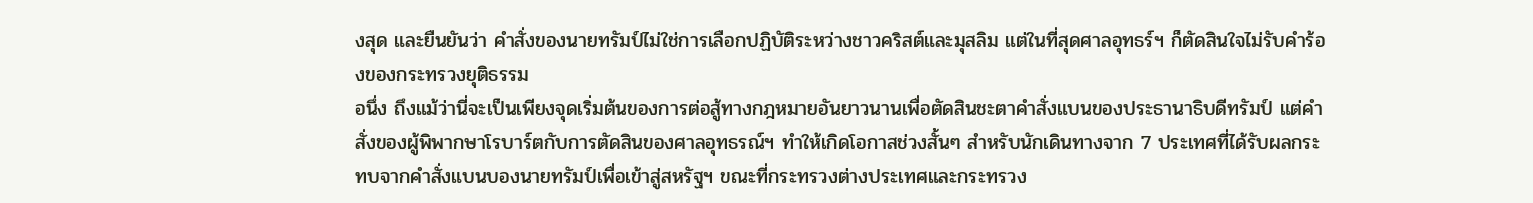งสุด และยืนยันว่า คำสั่งของนายทรัมป์ไม่ใช่การเลือกปฏิบัติระหว่างชาวคริสต์และมุสลิม แต่ในที่สุดศาลอุทธร์ฯ ก็ตัดสินใจไม่รับคำร้องของกระทรวงยุติธรรม
อนึ่ง ถึงแม้ว่านี่จะเป็นเพียงจุดเริ่มต้นของการต่อสู้ทางกฎหมายอันยาวนานเพื่อตัดสินชะตาคำสั่งแบนของประธานาธิบดีทรัมป์ แต่คำสั่งของผู้พิพากษาโรบาร์ตกับการตัดสินของศาลอุทธรณ์ฯ ทำให้เกิดโอกาสช่วงสั้นๆ สำหรับนักเดินทางจาก 7 ประเทศที่ได้รับผลกระทบจากคำสั่งแบนบองนายทรัมป์เพื่อเข้าสู่สหรัฐฯ ขณะที่กระทรวงต่างประเทศและกระทรวง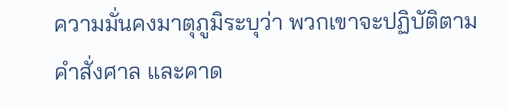ความมั่นคงมาตุภูมิระบุว่า พวกเขาจะปฏิบัติตามคำสั่งศาล และคาด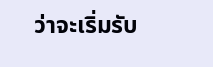ว่าจะเริ่มรับ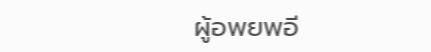ผู้อพยพอี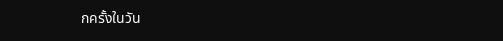กครั้งในวัน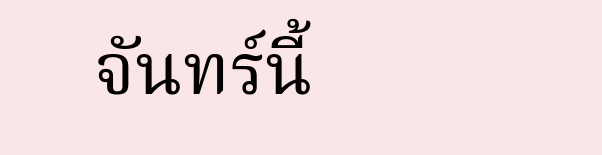จันทร์นี้